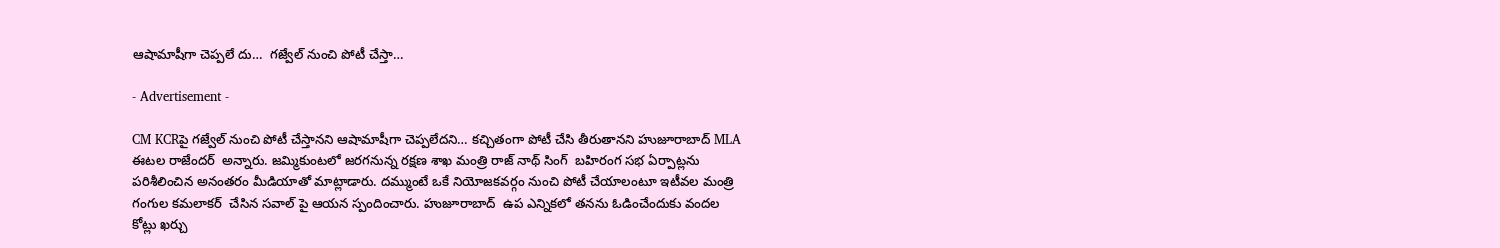ఆషామాషీగా చెప్పలే దు…  గజ్వేల్ నుంచి పోటీ చేస్తా…

- Advertisement -

CM KCRపై గజ్వేల్ నుంచి పోటీ చేస్తానని ఆషామాషీగా చెప్పలేదని… కచ్చితంగా పోటీ చేసి తీరుతానని హుజూరాబాద్ MLA ఈటల రాజేందర్  అన్నారు. జమ్మికుంటలో జరగనున్న రక్షణ శాఖ మంత్రి రాజ్ నాథ్ సింగ్  బహిరంగ సభ ఏర్పాట్లను పరిశీలించిన అనంతరం మీడియాతో మాట్లాడారు. దమ్ముంటే ఒకే నియోజకవర్గం నుంచి పోటీ చేయాలంటూ ఇటీవల మంత్రి గంగుల కమలాకర్  చేసిన సవాల్ పై ఆయన స్పందించారు. హుజూరాబాద్  ఉప ఎన్నికలో తనను ఓడించేందుకు వందల కోట్లు ఖర్చు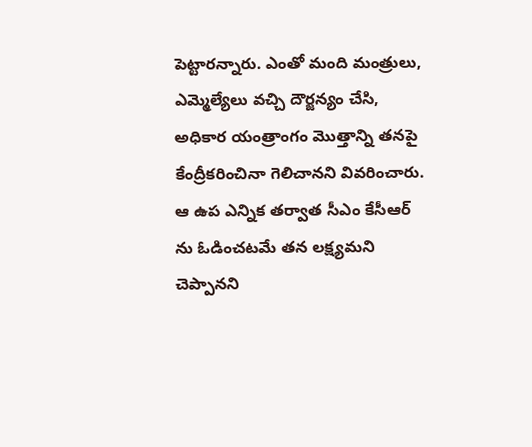పెట్టారన్నారు. ఎంతో మంది మంత్రులు, ఎమ్మెల్యేలు వచ్చి దౌర్జన్యం చేసి, అధికార యంత్రాంగం మొత్తాన్ని తనపై కేంద్రీకరించినా గెలిచానని వివరించారు. ఆ ఉప ఎన్నిక తర్వాత సీఎం కేసీఆర్ ను ఓడించటమే తన లక్ష్యమని చెప్పానని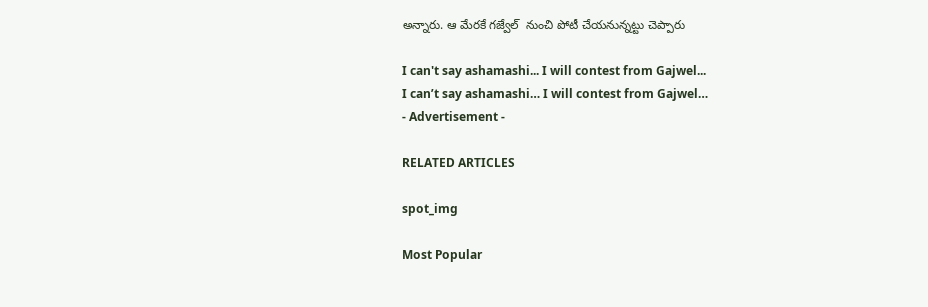అన్నారు. ఆ మేరకే గజ్వేల్  నుంచి పోటీ చేయనున్నట్టు చెప్పారు

I can't say ashamashi... I will contest from Gajwel...
I can’t say ashamashi… I will contest from Gajwel…
- Advertisement -

RELATED ARTICLES

spot_img

Most Popular